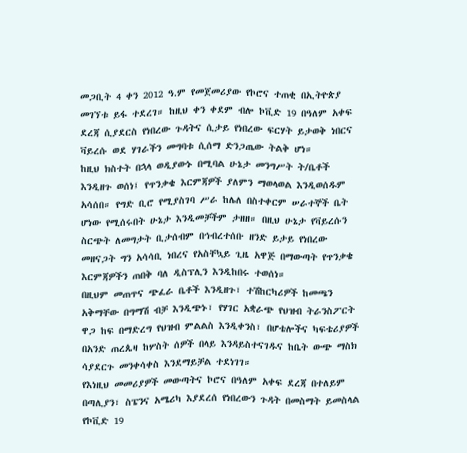መጋቢት 4 ቀን 2012 ዓ.ም የመጀመሪያው የኮሮና ተጠቂ በኢትዮጵያ መገኘቱ ይፋ ተደረገ። ከዚህ ቀን ቀደም ብሎ ኮቪድ 19 በዓለም አቀፍ ደረጃ ሲያደርስ የነበረው ጉዳትና ሲታይ የነበረው ፍርሃት ይታወቅ ነበርና ቫይረሱ ወደ ሃገራችን መግባቱ ሲሰማ ድንጋጤው ትልቅ ሆነ።
ከዚህ ክስተት በኋላ ወዲያውኑ በሚባል ሁኔታ መንግሥት ት/ቤቶች እንዲዘጉ ወሰነ፤ የጥንቃቄ እርምጃዎች ያለምን ማወላወል እንዲወሰዱም አሳሰበ። የግድ ቢሮ የሚያስገባ ሥራ ከሌለ በስተቀርም ሠራተኞች ቤት ሆነው የሚሰሩበት ሁኔታ እንዲመቻችም ታዘዘ። በዚህ ሁኔታ የቫይረሱን ስርጭት ለመግታት ቢታሰብም በኅብረተሰቡ ዘንድ ይታይ የነበረው መዘናጋት ግን አሳሳቢ ነበረና የአስቸኳይ ጊዜ አዋጅ በማውጣት የጥንቃቄ እርምጃዎችን ጠበቅ ባለ ዲስፕሊን እንዲከበሩ ተወሰነ።
በዚህም መጠጥና ጭፈራ ቤቶች እንዲዘጉ፣ ተሽከርካሪዎች ከመጫን አቅማቸው በግማሽ ብቻ እንዲጭኑ፣ የሃገር አቋራጭ የህዝብ ትራንስፖርት ዋጋ ከፍ በማድረግ የህዝብ ምልልስ እንዲቀንስ፣ በሆቴሎችና ካፍቴሪያዎች በአንድ ጠረጴዛ ከሦስት ሰዎች በላይ እንዳይስተናገዱና ከቤት ውጭ ማስክ ሳያደርጉ መንቀሳቀስ እንደማይቻል ተደነገገ።
የእነዚህ መመሪያዎች መውጣትና ኮሮና በዓለም አቀፍ ደረጃ በተለይም በጣሊያን፣ ስፔንና አሜሪካ እያደረሰ የነበረውን ጉዳት በመስማት ይመስላል የኮቪድ 19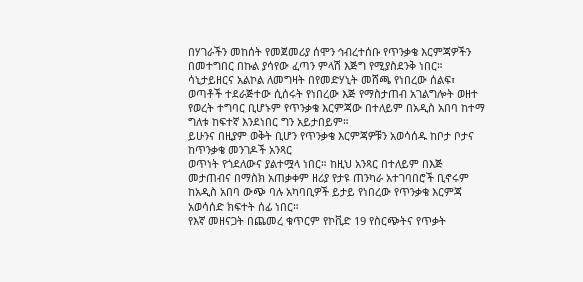በሃገራችን መከሰት የመጀመሪያ ሰሞን ኅብረተሰቡ የጥንቃቄ እርምጃዎችን በመተግበር በኩል ያሳየው ፈጣን ምላሽ እጅግ የሚያስደንቅ ነበር። ሳኒታይዘርና አልኮል ለመግዛት በየመድሃኒት መሸጫ የነበረው ሰልፍ፣ ወጣቶች ተደራጅተው ሲሰሩት የነበረው እጅ የማስታጠብ አገልግሎት ወዘተ የወረት ተግባር ቢሆኑም የጥንቃቄ እርምጃው በተለይም በአዲስ አበባ ከተማ ግለቱ ከፍተኛ እንደነበር ግን አይታበይም።
ይሁንና በዚያም ወቅት ቢሆን የጥንቃቄ እርምጃዎቹን አወሳሰዱ ከቦታ ቦታና ከጥንቃቄ መንገዶች አንጻር
ወጥነት የጎደለውና ያልተሟላ ነበር። ከዚህ አንጻር በተለይም በእጅ መታጠብና በማስክ አጠቃቀም ዘሪያ የታዩ ጠንካራ አተገባበሮች ቢኖሩም ከአዲስ አበባ ውጭ ባሉ አካባቢዎች ይታይ የነበረው የጥንቃቄ እርምጃ አወሳሰድ ክፍተት ሰፊ ነበር።
የእኛ መዘናጋት በጨመረ ቁጥርም የኮቪድ 19 የስርጭትና የጥቃት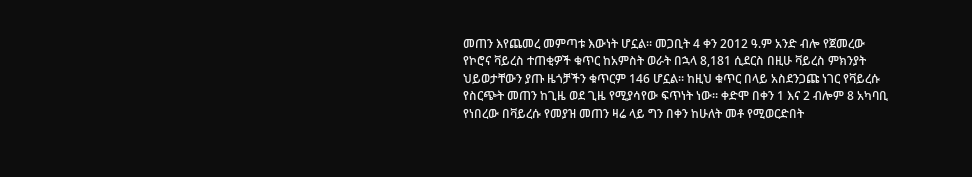መጠን እየጨመረ መምጣቱ እውነት ሆኗል። መጋቢት 4 ቀን 2012 ዓ.ም አንድ ብሎ የጀመረው የኮሮና ቫይረስ ተጠቂዎች ቁጥር ከአምስት ወራት በኋላ 8,181 ሲደርስ በዚሁ ቫይረስ ምክንያት ህይወታቸውን ያጡ ዜጎቻችን ቁጥርም 146 ሆኗል። ከዚህ ቁጥር በላይ አስደንጋጩ ነገር የቫይረሱ የስርጭት መጠን ከጊዜ ወደ ጊዜ የሚያሳየው ፍጥነት ነው። ቀድሞ በቀን 1 እና 2 ብሎም 8 አካባቢ የነበረው በቫይረሱ የመያዝ መጠን ዛሬ ላይ ግን በቀን ከሁለት መቶ የሚወርድበት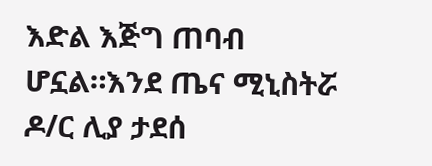እድል እጅግ ጠባብ ሆኗል።እንደ ጤና ሚኒስትሯ ዶ/ር ሊያ ታደሰ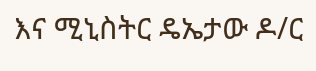እና ሚኒስትር ዴኤታው ዶ/ር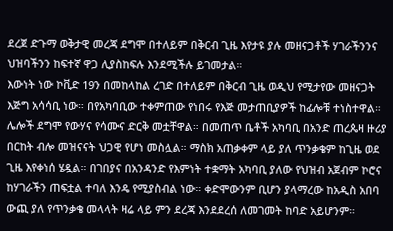ደረጀ ድጉማ ወቅታዊ መረጃ ደግሞ በተለይም በቅርብ ጊዜ እየታዩ ያሉ መዘናጋቶች ሃገራችንንና ህዝባችንን ከፍተኛ ዋጋ ሊያስከፍሉ እንደሚችሉ ይገመታል።
እውነት ነው ኮቪድ 19ን በመከላከል ረገድ በተለይም በቅርብ ጊዜ ወዲህ የሚታየው መዘናጋት እጅግ አሳሳቢ ነው። በየአካባቢው ተቀምጠው የነበሩ የእጅ መታጠቢያዎች ከፊሎቹ ተነስተዋል። ሌሎች ደግሞ የውሃና የሳሙና ድርቅ መቷቸዋል። በመጠጥ ቤቶች አካባቢ በአንድ ጠረጴዛ ዙሪያ በርከት ብሎ መዝናናት ህጋዊ የሆነ መስሏል። ማስክ አጠቃቀም ላይ ያለ ጥንቃቄም ከጊዜ ወደ ጊዜ እየቀነሰ ሄዷል። በገበያና በአንዳንድ የእምነት ተቋማት አካባቢ ያለው የህዝብ አጀብም ኮሮና ከሃገራችን ጠፍቷል ተባለ እንዴ የሚያስብል ነው። ቀድሞውንም ቢሆን ያላማረው ከአዲስ አበባ ውጪ ያለ የጥንቃቄ መላላት ዛሬ ላይ ምን ደረጃ እንደደረሰ ለመገመት ከባድ አይሆንም።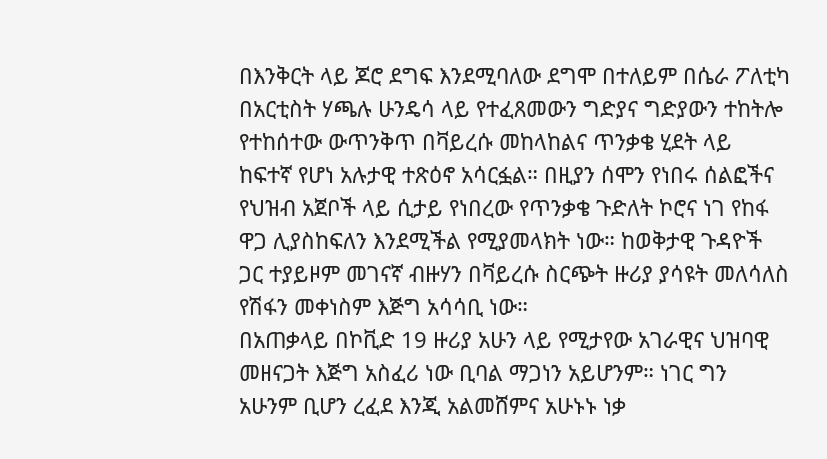በእንቅርት ላይ ጆሮ ደግፍ እንደሚባለው ደግሞ በተለይም በሴራ ፖለቲካ በአርቲስት ሃጫሉ ሁንዴሳ ላይ የተፈጸመውን ግድያና ግድያውን ተከትሎ የተከሰተው ውጥንቅጥ በቫይረሱ መከላከልና ጥንቃቄ ሂደት ላይ ከፍተኛ የሆነ አሉታዊ ተጽዕኖ አሳርፏል። በዚያን ሰሞን የነበሩ ሰልፎችና የህዝብ አጀቦች ላይ ሲታይ የነበረው የጥንቃቄ ጉድለት ኮሮና ነገ የከፋ ዋጋ ሊያስከፍለን እንደሚችል የሚያመላክት ነው። ከወቅታዊ ጉዳዮች ጋር ተያይዞም መገናኛ ብዙሃን በቫይረሱ ስርጭት ዙሪያ ያሳዩት መለሳለስ የሽፋን መቀነስም እጅግ አሳሳቢ ነው።
በአጠቃላይ በኮቪድ 19 ዙሪያ አሁን ላይ የሚታየው አገራዊና ህዝባዊ መዘናጋት እጅግ አስፈሪ ነው ቢባል ማጋነን አይሆንም። ነገር ግን አሁንም ቢሆን ረፈደ እንጂ አልመሸምና አሁኑኑ ነቃ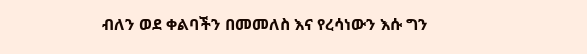ብለን ወደ ቀልባችን በመመለስ እና የረሳነውን እሱ ግን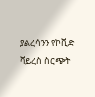ያልረሳንን የኮቪድ ቫይረስ ስርጭት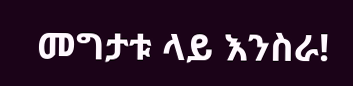መግታቱ ላይ እንስራ!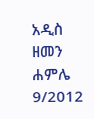አዲስ ዘመን ሐምሌ 9/2012